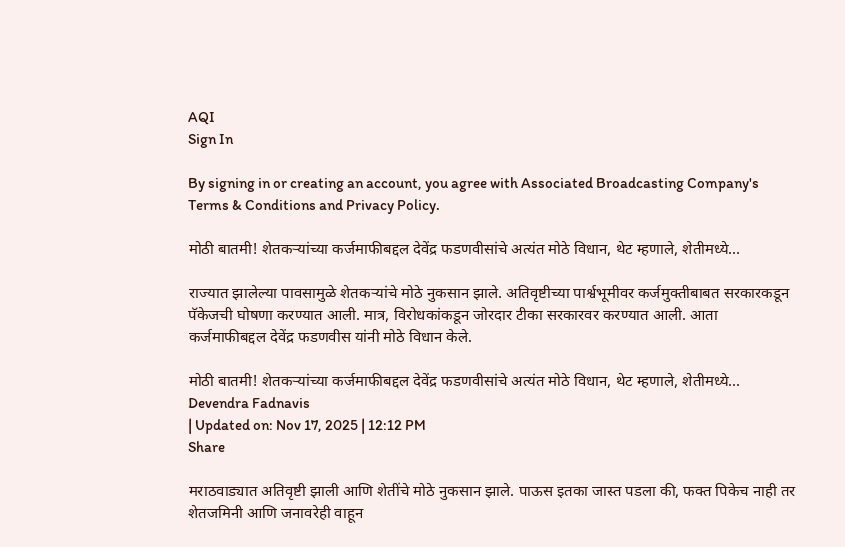AQI
Sign In

By signing in or creating an account, you agree with Associated Broadcasting Company's Terms & Conditions and Privacy Policy.

मोठी बातमी! शेतकऱ्यांच्या कर्जमाफीबद्दल देवेंद्र फडणवीसांचे अत्यंत मोठे विधान, थेट म्हणाले, शेतीमध्ये…

राज्यात झालेल्या पावसामुळे शेतकऱ्यांचे मोठे नुकसान झाले. अतिवृष्टीच्या पार्श्वभूमीवर कर्जमुक्तीबाबत सरकारकडून पॅकेजची घोषणा करण्यात आली. मात्र, विरोधकांकडून जोरदार टीका सरकारवर करण्यात आली. आता कर्जमाफीबद्दल देवेंद्र फडणवीस यांनी मोठे विधान केले.

मोठी बातमी! शेतकऱ्यांच्या कर्जमाफीबद्दल देवेंद्र फडणवीसांचे अत्यंत मोठे विधान, थेट म्हणाले, शेतीमध्ये...
Devendra Fadnavis
| Updated on: Nov 17, 2025 | 12:12 PM
Share

मराठवाड्यात अतिवृष्टी झाली आणि शेतींचे मोठे नुकसान झाले. पाऊस इतका जास्त पडला की, फक्त पिकेच नाही तर शेतजमिनी आणि जनावरेही वाहून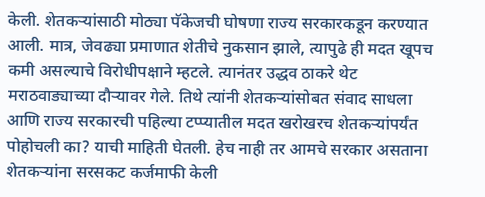केली. शेतकऱ्यांसाठी मोठ्या पॅकेजची घोषणा राज्य सरकारकडून करण्यात आली. मात्र, जेवढ्या प्रमाणात शेतीचे नुकसान झाले, त्यापुढे ही मदत खूपच कमी असल्याचे विरोधीपक्षाने म्हटले. त्यानंतर उद्धव ठाकरे थेट मराठवाड्याच्या दौऱ्यावर गेले. तिथे त्यांनी शेतकऱ्यांसोबत संवाद साधला आणि राज्य सरकारची पहिल्या टप्प्यातील मदत खरोखरच शेतकऱ्यांपर्यंत पोहोचली का? याची माहिती घेतली. हेच नाही तर आमचे सरकार असताना शेतकऱ्यांना सरसकट कर्जमाफी केली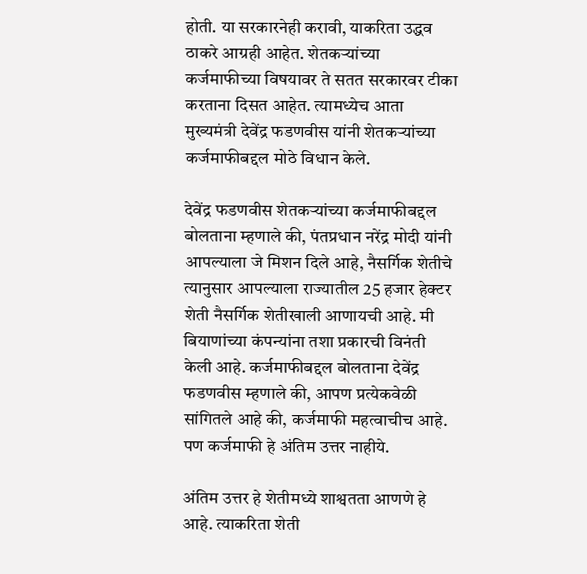होती. या सरकारनेही करावी, याकरिता उद्धव ठाकरे आग्रही आहेत. शेतकऱ्यांच्या कर्जमाफीच्या विषयावर ते सतत सरकारवर टीका करताना दिसत आहेत. त्यामध्येच आता मुख्यमंत्री देवेंद्र फडणवीस यांनी शेतकऱ्यांच्या कर्जमाफीबद्दल मोठे विधान केले.

देवेंद्र फडणवीस शेतकऱ्यांच्या कर्जमाफीबद्दल बोलताना म्हणाले की, पंतप्रधान नरेंद्र मोदी यांनी आपल्याला जे मिशन दिले आहे, नैसर्गिक शेतीचे त्यानुसार आपल्याला राज्यातील 25 हजार हेक्टर शेती नैसर्गिक शेतीखाली आणायची आहे. मी बियाणांच्या कंपन्यांना तशा प्रकारची विनंती केली आहे. कर्जमाफीबद्दल बोलताना देवेंद्र फडणवीस म्हणाले की, आपण प्रत्येकवेळी सांगितले आहे की, कर्जमाफी महत्वाचीच आहे. पण कर्जमाफी हे अंतिम उत्तर नाहीये.

अंतिम उत्तर हे शेतीमध्ये शाश्वतता आणणे हे आहे. त्याकरिता शेती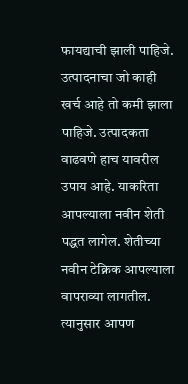फायद्याची झाली पाहिजे. उत्पादनाचा जो काही खर्च आहे तो कमी झाला पाहिजे. उत्पादकता वाढवणे हाच यावरील उपाय आहे. याकरिता आपल्याला नवीन शेती पद्धत लागेल. शेतीच्या नवीन टेक्निक आपल्याला वापराव्या लागतील. त्यानुसार आपण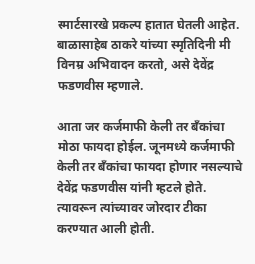स्मार्टसारखे प्रकल्प हातात घेतली आहेत. बाळासाहेब ठाकरे यांच्या स्मृतिदिनी मी विनम्र अभिवादन करतो, असे देवेंद्र फडणवीस म्हणाले.

आता जर कर्जमाफी केली तर बॅंकांचा मोठा फायदा होईल. जूनमध्ये कर्जमाफी केली तर बॅंकांचा फायदा होणार नसल्याचे देवेंद्र फडणवीस यांनी म्हटले होते. त्यावरून त्यांच्यावर जोरदार टीका करण्यात आली होती.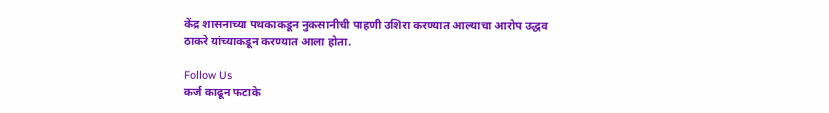केंद्र शासनाच्या पथकाकडून नुकसानीची पाहणी उशिरा करण्यात आल्याचा आरोप उद्धव ठाकरे यांच्याकडून करण्यात आला होता.

Follow Us
कर्ज काढून फटाके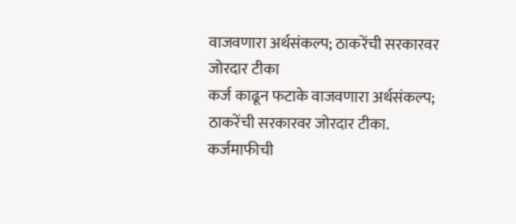वाजवणारा अर्थसंकल्प; ठाकरेंची सरकारवर जोरदार टीका
कर्ज काढून फटाके वाजवणारा अर्थसंकल्प; ठाकरेंची सरकारवर जोरदार टीका.
कर्जमाफीची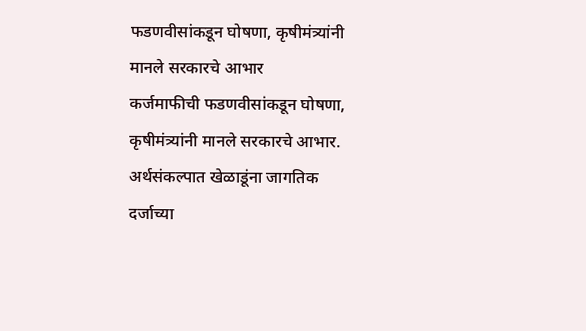फडणवीसांकडून घोषणा, कृषीमंत्र्यांनी मानले सरकारचे आभार
कर्जमाफीची फडणवीसांकडून घोषणा, कृषीमंत्र्यांनी मानले सरकारचे आभार.
अर्थसंकल्पात खेळाडूंना जागतिक दर्जाच्या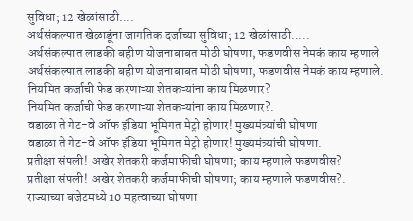सुविधा; 12 खेळांसाठी....
अर्थसंकल्पात खेळाडूंना जागतिक दर्जाच्या सुविधा; 12 खेळांसाठी.....
अर्थसंकल्पात लाडकी बहीण योजनाबाबत मोठी घोषणा, फडणवीस नेमकं काय म्हणाले
अर्थसंकल्पात लाडकी बहीण योजनाबाबत मोठी घोषणा, फडणवीस नेमकं काय म्हणाले.
नियमित कर्जाची फेड करणाऱ्या शेतकऱ्यांना काय मिळणार?
नियमित कर्जाची फेड करणाऱ्या शेतकऱ्यांना काय मिळणार?.
वडाळा ते गेट-वे ऑफ इंडिया भूमिगत मेट्रो होणार! मुख्यमंत्र्यांची घोषणा
वडाळा ते गेट-वे ऑफ इंडिया भूमिगत मेट्रो होणार! मुख्यमंत्र्यांची घोषणा.
प्रतीक्षा संपली! अखेर शेतकरी कर्जमाफीची घोषणा; काय म्हणाले फडणवीस?
प्रतीक्षा संपली! अखेर शेतकरी कर्जमाफीची घोषणा; काय म्हणाले फडणवीस?.
राज्याच्या बजेटमध्ये 10 महत्वाच्या घोषणा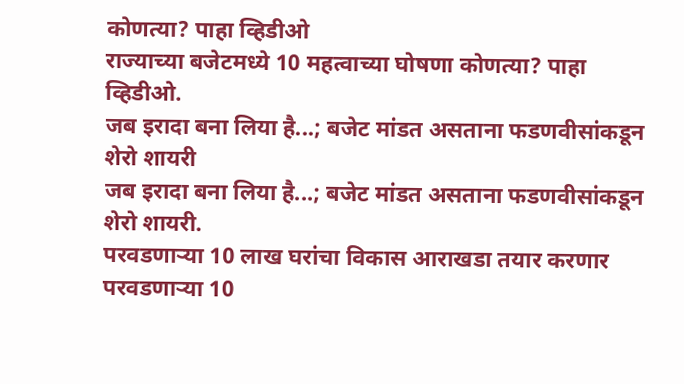कोणत्या? पाहा व्हिडीओ
राज्याच्या बजेटमध्ये 10 महत्वाच्या घोषणा कोणत्या? पाहा व्हिडीओ.
जब इरादा बना लिया है...; बजेट मांडत असताना फडणवीसांकडून शेरो शायरी
जब इरादा बना लिया है...; बजेट मांडत असताना फडणवीसांकडून शेरो शायरी.
परवडणाऱ्या 10 लाख घरांचा विकास आराखडा तयार करणार
परवडणाऱ्या 10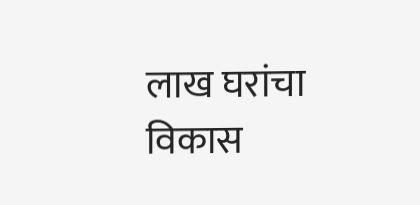लाख घरांचा विकास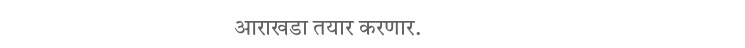आराखडा तयार करणार.